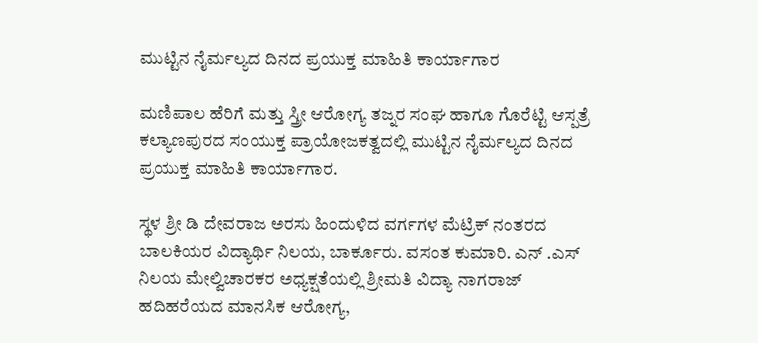ಮುಟ್ಟಿನ ನೈರ್ಮಲ್ಯದ ದಿನದ ಪ್ರಯುಕ್ತ ಮಾಹಿತಿ ಕಾರ್ಯಾಗಾರ

ಮಣಿಪಾಲ ಹೆರಿಗೆ ಮತ್ತು ಸ್ತ್ರೀ ಆರೋಗ್ಯ ತಜ್ನರ ಸಂಘ ಹಾಗೂ ಗೊರೆಟ್ಟಿ ಆಸ್ಪತ್ರೆ ಕಲ್ಯಾಣಪುರದ ಸಂಯುಕ್ತ ಪ್ರಾಯೋಜಕತ್ವದಲ್ಲಿ ಮುಟ್ಟಿನ ನೈರ್ಮಲ್ಯದ ದಿನದ ಪ್ರಯುಕ್ತ ಮಾಹಿತಿ ಕಾರ್ಯಾಗಾರ.

ಸ್ಥಳ ಶ್ರೀ ಡಿ ದೇವರಾಜ ಅರಸು ಹಿಂದುಳಿದ ವರ್ಗಗಳ ಮೆಟ್ರಿಕ್ ನಂತರದ ಬಾಲಕಿಯರ ವಿದ್ಯಾರ್ಥಿ ನಿಲಯ, ಬಾರ್ಕೂರು. ವಸಂತ ಕುಮಾರಿ. ಎನ್ .ಎಸ್ ನಿಲಯ ಮೇಲ್ವಿಚಾರಕರ ಅಧ್ಯಕ್ಷತೆಯಲ್ಲಿ ಶ್ರೀಮತಿ ವಿದ್ಯಾ ನಾಗರಾಜ್ ಹದಿಹರೆಯದ ಮಾನಸಿಕ ಆರೋಗ್ಯ,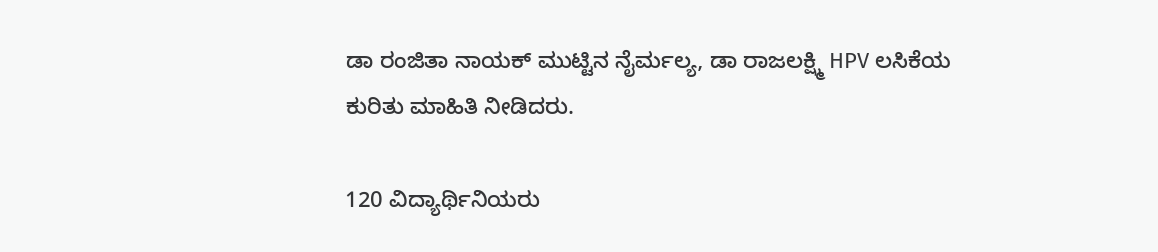ಡಾ ರಂಜಿತಾ ನಾಯಕ್ ಮುಟ್ಟಿನ ನೈರ್ಮಲ್ಯ, ಡಾ ರಾಜಲಕ್ಷ್ಮಿ HPV ಲಸಿಕೆಯ ಕುರಿತು ಮಾಹಿತಿ ನೀಡಿದರು.

120 ವಿದ್ಯಾರ್ಥಿನಿಯರು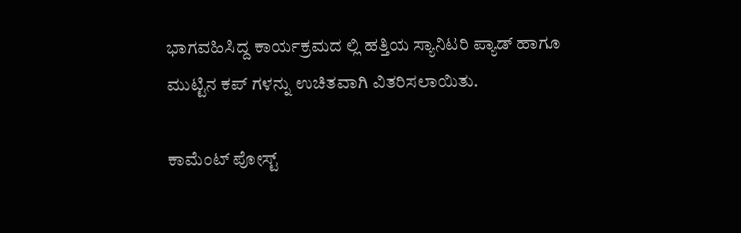ಭಾಗವಹಿಸಿದ್ದ ಕಾರ್ಯಕ್ರಮದ ಲ್ಲಿ ಹತ್ತಿಯ ಸ್ಯಾನಿಟರಿ ಪ್ಯಾಡ್ ಹಾಗೂ ಮುಟ್ಟಿನ ಕಪ್ ಗಳನ್ನು ಉಚಿತವಾಗಿ ವಿತರಿಸಲಾಯಿತು.

ಕಾಮೆಂಟ್‌‌ ಪೋಸ್ಟ್‌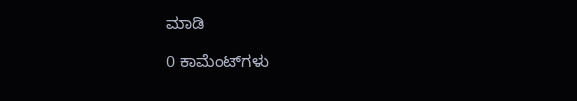ಮಾಡಿ

0 ಕಾಮೆಂಟ್‌ಗಳು